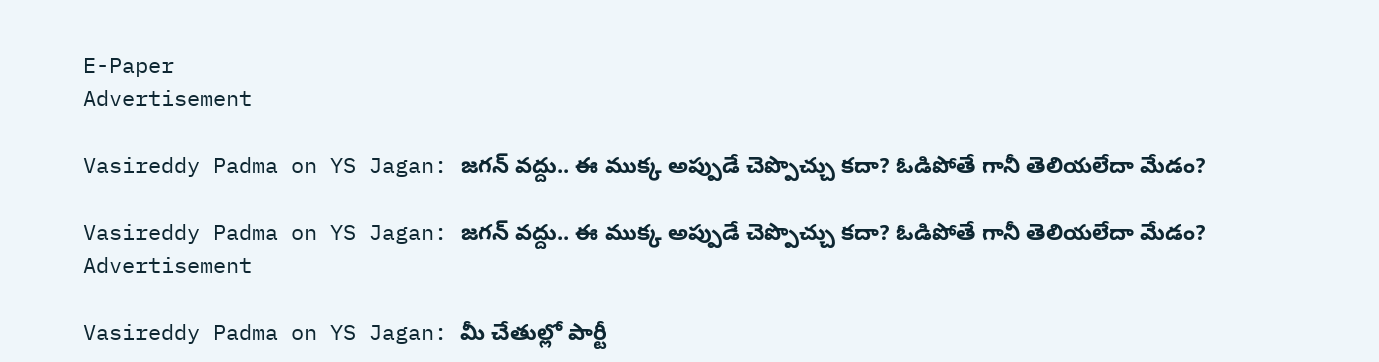E-Paper
Advertisement

Vasireddy Padma on YS Jagan: జగన్ వద్దు.. ఈ ముక్క అప్పుడే చెప్పొచ్చు కదా? ఓడిపోతే గానీ తెలియలేదా మేడం?

Vasireddy Padma on YS Jagan: జగన్ వద్దు.. ఈ ముక్క అప్పుడే చెప్పొచ్చు కదా? ఓడిపోతే గానీ తెలియలేదా మేడం?
Advertisement

Vasireddy Padma on YS Jagan: మీ చేతుల్లో పార్టీ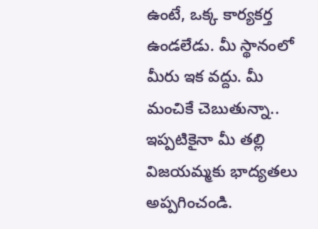ఉంటే, ఒక్క కార్యకర్త ఉండలేడు. మీ స్థానంలో మీరు ఇక వద్దు. మీ మంచికే చెబుతున్నా.. ఇప్పటికైనా మీ తల్లి విజయమ్మకు భాద్యతలు అప్పగించండి.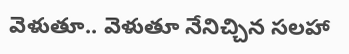వెళుతూ.. వెళుతూ నేనిచ్చిన సలహా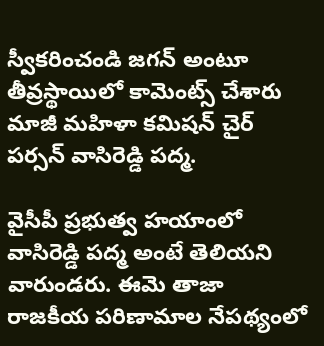స్వీకరించండి జగన్ అంటూ తీవ్రస్థాయిలో కామెంట్స్ చేశారు మాజీ మహిళా కమిషన్ చైర్ పర్సన్ వాసిరెడ్డి పద్మ.

వైసీపీ ప్రభుత్వ హయాంలో వాసిరెడ్డి పద్మ అంటే తెలియని వారుండరు. ఈమె తాజా రాజకీయ పరిణామాల నేపథ్యంలో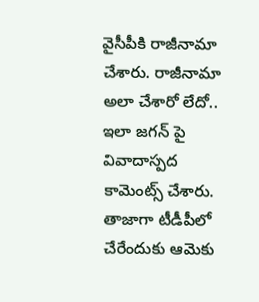వైసీపీకి రాజీనామా చేశారు. రాజీనామా అలా చేశారో లేదో.. ఇలా జగన్ పై వివాదాస్పద కామెంట్స్ చేశారు. తాజాగా టీడీపీలో చేరేందుకు ఆమెకు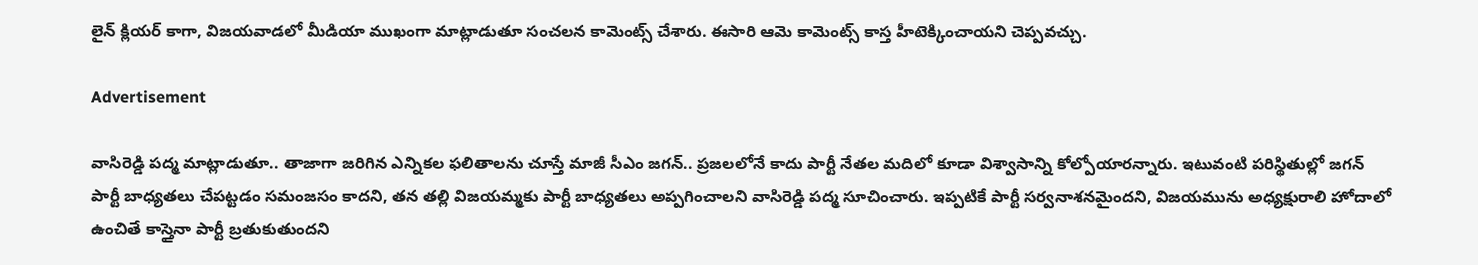లైన్ క్లియర్ కాగా, విజయవాడలో మీడియా ముఖంగా మాట్లాడుతూ సంచలన కామెంట్స్ చేశారు. ఈసారి ఆమె కామెంట్స్ కాస్త హీటెక్కించాయని చెప్పవచ్చు.

Advertisement

వాసిరెడ్డి పద్మ మాట్లాడుతూ.. తాజాగా జరిగిన ఎన్నికల ఫలితాలను చూస్తే మాజీ సీఎం జగన్.. ప్రజలలోనే కాదు పార్టీ నేతల మదిలో కూడా విశ్వాసాన్ని కోల్పోయారన్నారు. ఇటువంటి పరిస్థితుల్లో జగన్ పార్టీ బాధ్యతలు చేపట్టడం సమంజసం కాదని, తన తల్లి విజయమ్మకు పార్టీ బాధ్యతలు అప్పగించాలని వాసిరెడ్డి పద్మ సూచించారు. ఇప్పటికే పార్టీ సర్వనాశనమైందని, విజయమును అధ్యక్షురాలి హోదాలో ఉంచితే కాస్తైనా పార్టీ బ్రతుకుతుందని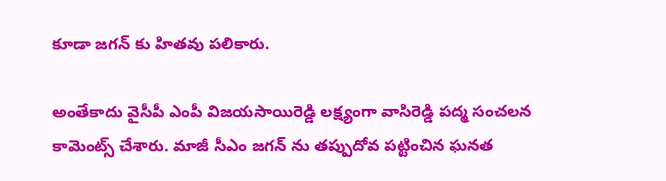కూడా జగన్ కు హితవు పలికారు.

అంతేకాదు వైసీపీ ఎంపీ విజయసాయిరెడ్డి లక్ష్యంగా వాసిరెడ్డి పద్మ సంచలన కామెంట్స్ చేశారు. మాజీ సీఎం జగన్ ను తప్పుదోవ పట్టించిన ఘనత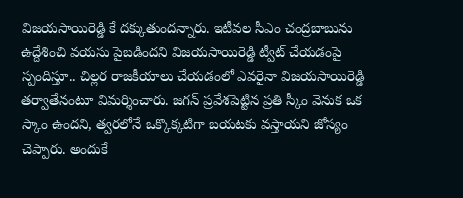విజయసాయిరెడ్డి కే దక్కుతుందన్నారు. ఇటీవల సీఎం చంద్రబాబును ఉద్దేశించి వయసు పైబడిందని విజయసాయిరెడ్డి ట్వీట్ చేయడంపై స్పందిస్తూ.. చిల్లర రాజకీయాలు చేయడంలో ఎవరైనా విజయసాయిరెడ్డి తర్వాతేనంటూ విమర్శించారు. జగన్ ప్రవేశపెట్టిన ప్రతి స్కీం వెనుక ఒక స్కాం ఉందని, త్వరలోనే ఒక్కొక్కటిగా బయటకు వస్తాయని జోస్యం చెప్పారు. అందుకే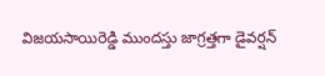విజయసాయిరెడ్డి ముందస్తు జాగ్రత్తగా డైవర్షన్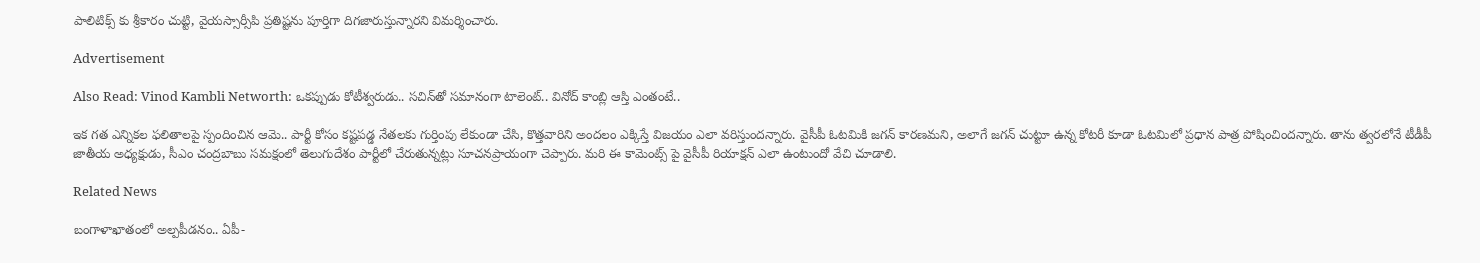పాలిటిక్స్ కు శ్రీకారం చుట్టి, వైయస్సార్సీపి ప్రతిష్టను పూర్తిగా దిగజారుస్తున్నారని విమర్శించారు.

Advertisement

Also Read: Vinod Kambli Networth: ఒకప్పుడు కోటీశ్వరుడు.. సచిన్‌తో సమానంగా టాలెంట్.. వినోద్ కాంబ్లి ఆస్తి ఎంతంటే..

ఇక గత ఎన్నికల ఫలితాలపై స్పందించిన ఆమె.. పార్టీ కోసం కష్టపడ్డ నేతలకు గుర్తింపు లేకుండా చేసి, కొత్తవారిని అందలం ఎక్కిస్తే విజయం ఎలా వరిస్తుందన్నారు. వైసీపీ ఓటమికి జగన్ కారణమని, అలాగే జగన్ చుట్టూ ఉన్న కోటరీ కూడా ఓటమిలో ప్రధాన పాత్ర పోషించిందన్నారు. తాను త్వరలోనే టీడీపీ జాతీయ అధ్యక్షుడు, సీఎం చంద్రబాబు సమక్షంలో తెలుగుదేశం పార్టీలో చేరుతున్నట్లు సూచనప్రాయంగా చెప్పారు. మరి ఈ కామెంట్స్ పై వైసీపీ రియాక్షన్ ఎలా ఉంటుందో వేచి చూడాలి.

Related News

బంగాళాఖాతంలో అల్పపీడనం.. ఏపీ-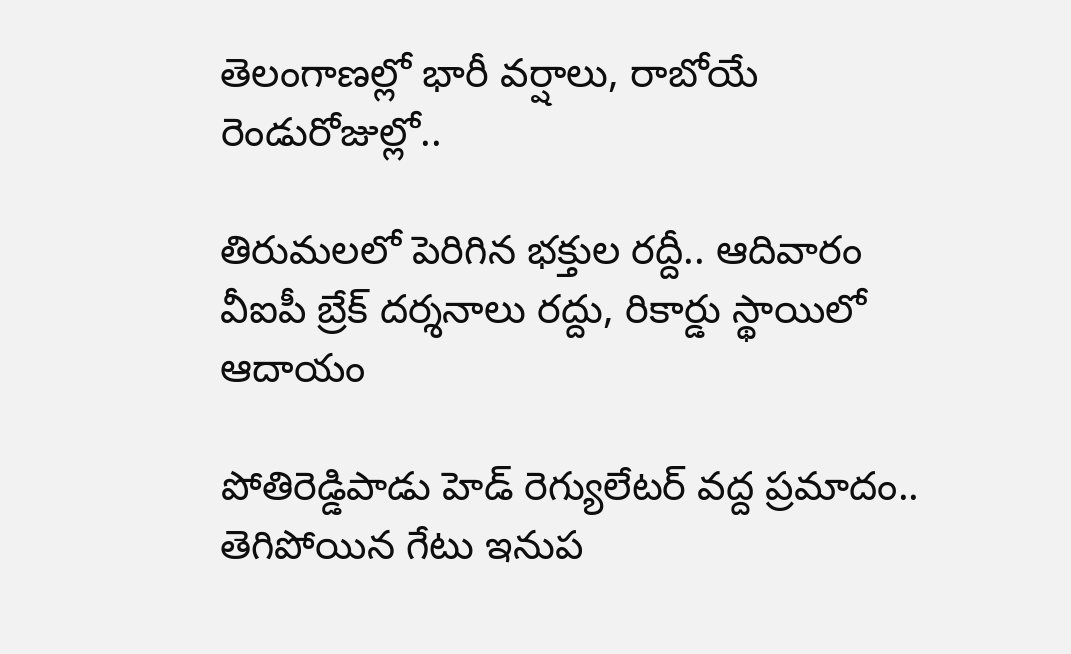తెలంగాణల్లో భారీ వర్షాలు, రాబోయే రెండురోజుల్లో..

తిరుమలలో పెరిగిన భక్తుల రద్దీ.. ఆదివారం వీఐపీ బ్రేక్ దర్శనాలు రద్దు, రికార్డు స్థాయిలో ఆదాయం

పోతిరెడ్డిపాడు హెడ్‌ రెగ్యులేటర్‌ వద్ద ప్రమాదం.. తెగిపోయిన గేటు ఇనుప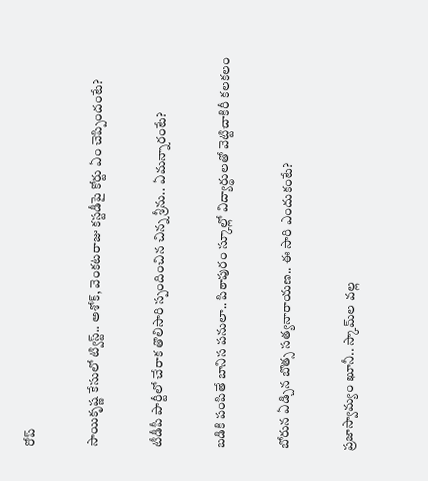రోప్

సాయికృష్ణ కేసులో ట్విస్ట్.. అశోక్, వెంకటరాజు కస్టడీపై కోర్టు ఏం చెప్పిందంటే?

టీడీపీ పార్టీలో చేరాక తొలిసారి స్పందించిన చిన్న శ్రీను.. ఏమన్నారంటే?

బడికి పంపితే బానిస పనులా.. పిఠాపురం స్కూల్లో విద్యార్థులతో వెట్టిచాకిరీ కలకలం

బోరున ఏడ్చిన బొత్స సత్యనారాయణ.. ఈ సారి ఎందుకంటే?

ప్రజాస్వామ్యం ఖూనీ.. స్కామ్‌ల వల్ల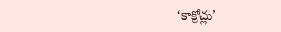‘కాక్రోచ్లు’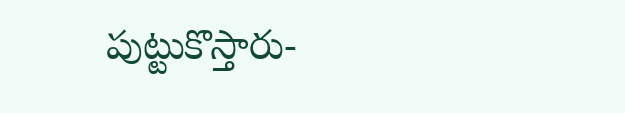పుట్టుకొస్తారు-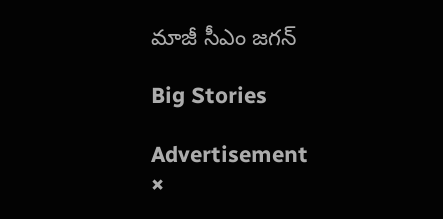మాజీ సీఎం జగన్

Big Stories

Advertisement
×